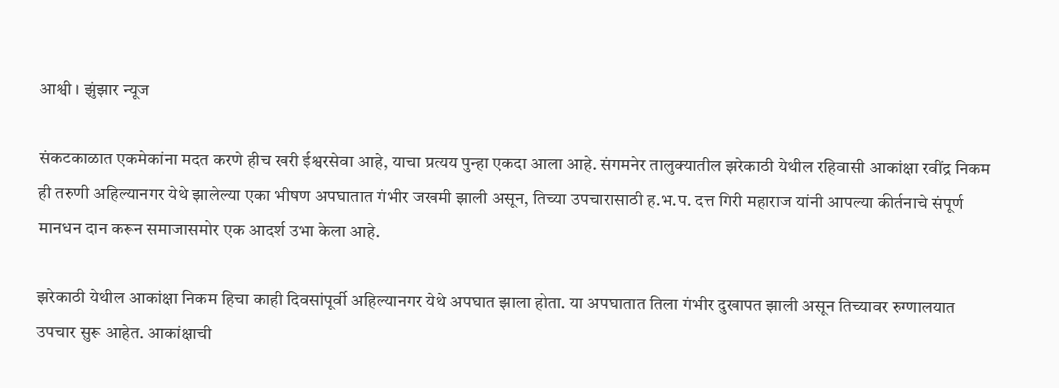आश्वी । झुंझार न्यूज

संकटकाळात एकमेकांना मदत करणे हीच खरी ईश्वरसेवा आहे, याचा प्रत्यय पुन्हा एकदा आला आहे. संगमनेर तालुक्यातील झरेकाठी येथील रहिवासी आकांक्षा रवींद्र निकम ही तरुणी अहिल्यानगर येथे झालेल्या एका भीषण अपघातात गंभीर जखमी झाली असून, तिच्या उपचारासाठी ह.भ.प. दत्त गिरी महाराज यांनी आपल्या कीर्तनाचे संपूर्ण मानधन दान करून समाजासमोर एक आदर्श उभा केला आहे.

झरेकाठी येथील आकांक्षा निकम हिचा काही दिवसांपूर्वी अहिल्यानगर येथे अपघात झाला होता. या अपघातात तिला गंभीर दुखापत झाली असून तिच्यावर रुग्णालयात उपचार सुरू आहेत. आकांक्षाची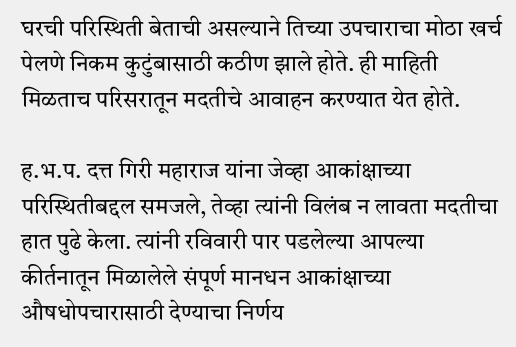घरची परिस्थिती बेताची असल्याने तिच्या उपचाराचा मोठा खर्च पेलणे निकम कुटुंबासाठी कठीण झाले होते. ही माहिती मिळताच परिसरातून मदतीचे आवाहन करण्यात येत होते.

ह.भ.प. दत्त गिरी महाराज यांना जेव्हा आकांक्षाच्या परिस्थितीबद्दल समजले, तेव्हा त्यांनी विलंब न लावता मदतीचा हात पुढे केला. त्यांनी रविवारी पार पडलेल्या आपल्या कीर्तनातून मिळालेले संपूर्ण मानधन आकांक्षाच्या औषधोपचारासाठी देण्याचा निर्णय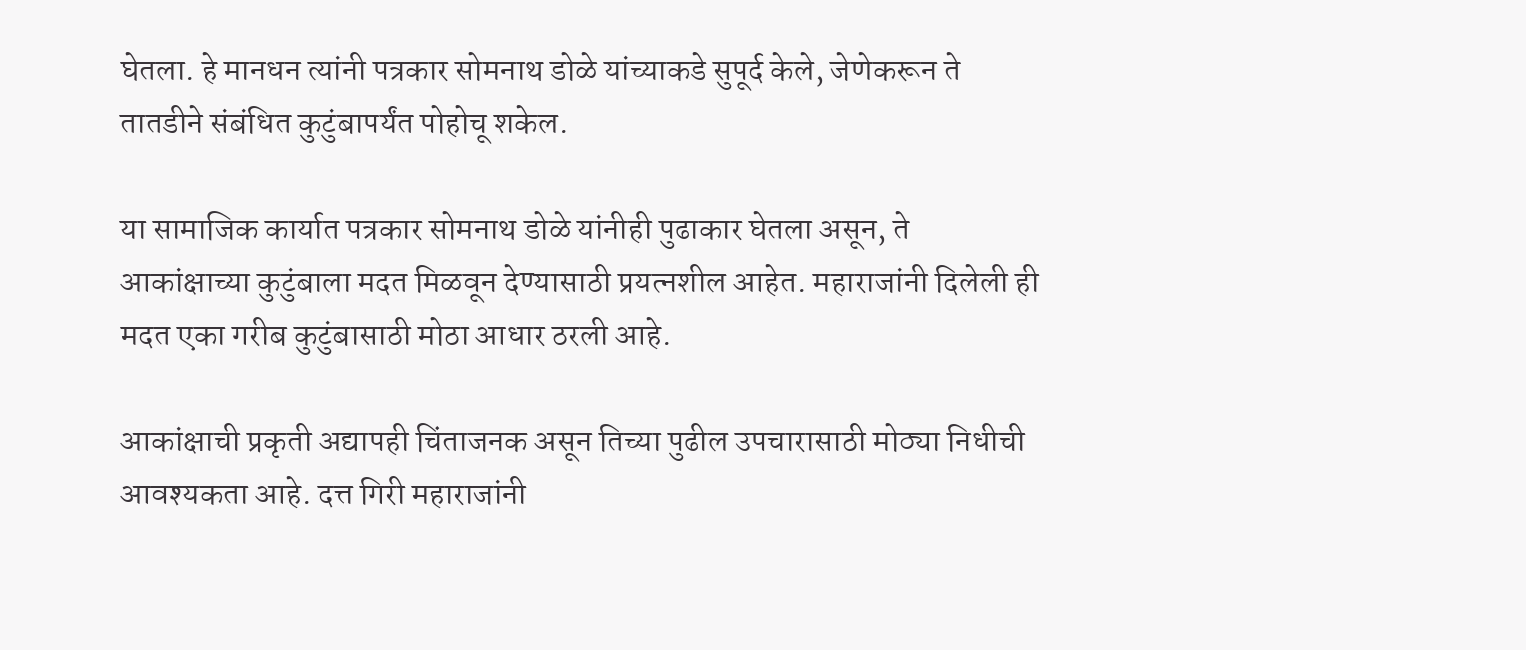घेतला. हे मानधन त्यांनी पत्रकार सोमनाथ डोळे यांच्याकडे सुपूर्द केले, जेणेकरून ते तातडीने संबंधित कुटुंबापर्यंत पोहोचू शकेल.

या सामाजिक कार्यात पत्रकार सोमनाथ डोळे यांनीही पुढाकार घेतला असून, ते आकांक्षाच्या कुटुंबाला मदत मिळवून देण्यासाठी प्रयत्नशील आहेत. महाराजांनी दिलेली ही मदत एका गरीब कुटुंबासाठी मोठा आधार ठरली आहे.

आकांक्षाची प्रकृती अद्यापही चिंताजनक असून तिच्या पुढील उपचारासाठी मोठ्या निधीची आवश्यकता आहे. दत्त गिरी महाराजांनी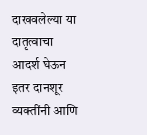दाखवलेल्या या दातृत्वाचा आदर्श घेऊन इतर दानशूर व्यक्तींनी आणि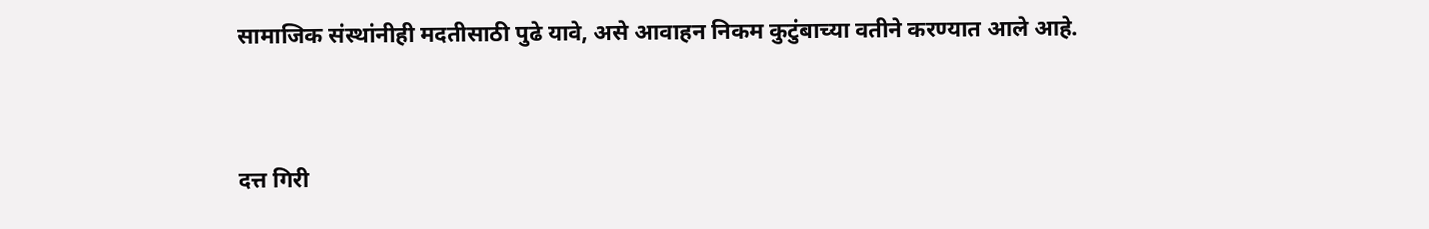सामाजिक संस्थांनीही मदतीसाठी पुढे यावे, असे आवाहन निकम कुटुंबाच्या वतीने करण्यात आले आहे.


दत्त गिरी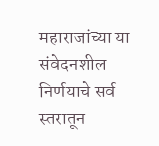महाराजांच्या या संवेदनशील निर्णयाचे सर्व स्तरातून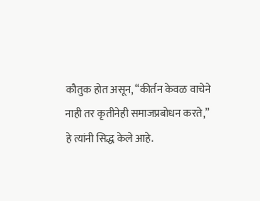कौतुक होत असून, “कीर्तन केवळ वाचेने नाही तर कृतीनेही समाजप्रबोधन करते,” हे त्यांनी सिद्ध केले आहे.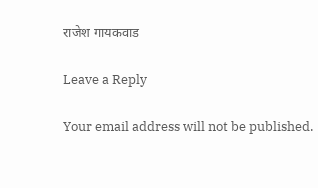राजेश गायकवाड

Leave a Reply

Your email address will not be published.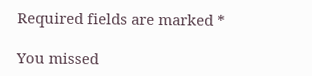Required fields are marked *

You missed